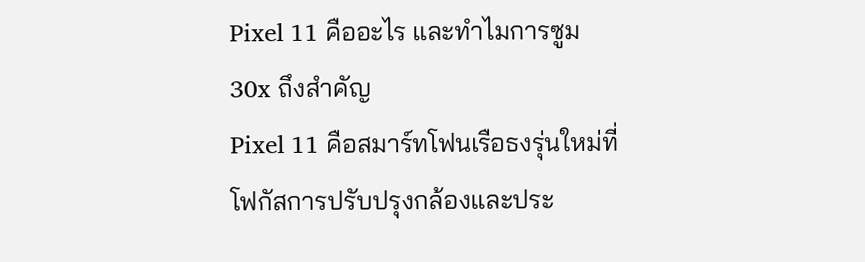Pixel 11 คืออะไร และทำไมการซูม 30x ถึงสำคัญ
Pixel 11 คือสมาร์ทโฟนเรือธงรุ่นใหม่ที่โฟกัสการปรับปรุงกล้องและประ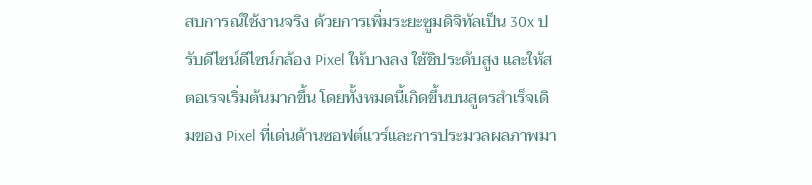สบการณ์ใช้งานจริง ด้วยการเพิ่มระยะซูมดิจิทัลเป็น 30x ปรับดีไซน์ดีไซน์กล้อง Pixel ให้บางลง ใช้ชิประดับสูง และให้สตอเรจเริ่มต้นมากขึ้น โดยทั้งหมดนี้เกิดขึ้นบนสูตรสำเร็จเดิมของ Pixel ที่เด่นด้านซอฟต์แวร์และการประมวลผลภาพมา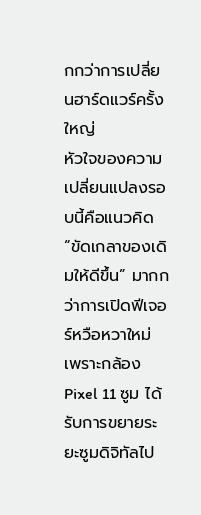กกว่าการเปลี่ยนฮาร์ดแวร์ครั้งใหญ่
หัวใจของความเปลี่ยนแปลงรอบนี้คือแนวคิด “ขัดเกลาของเดิมให้ดีขึ้น” มากกว่าการเปิดฟีเจอร์หวือหวาใหม่ เพราะกล้อง Pixel 11 ซูม ได้รับการขยายระยะซูมดิจิทัลไป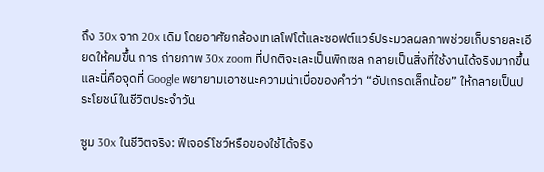ถึง 30x จาก 20x เดิม โดยอาศัยกล้องเทเลโฟโต้และซอฟต์แวร์ประมวลผลภาพช่วยเก็บรายละเอียดให้คมขึ้น การ ถ่ายภาพ 30x zoom ที่ปกติจะเละเป็นพิกเซล กลายเป็นสิ่งที่ใช้งานได้จริงมากขึ้น และนี่คือจุดที่ Google พยายามเอาชนะความน่าเบื่อของคำว่า “อัปเกรดเล็กน้อย” ให้กลายเป็นประโยชน์ในชีวิตประจำวัน

ซูม 30x ในชีวิตจริง: ฟีเจอร์โชว์หรือของใช้ได้จริง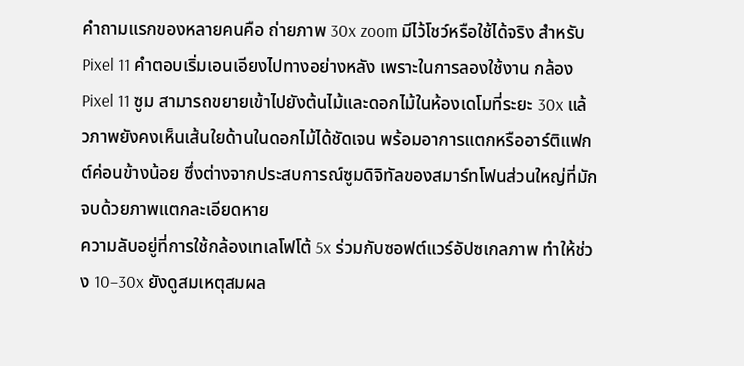คำถามแรกของหลายคนคือ ถ่ายภาพ 30x zoom มีไว้โชว์หรือใช้ได้จริง สำหรับ Pixel 11 คำตอบเริ่มเอนเอียงไปทางอย่างหลัง เพราะในการลองใช้งาน กล้อง Pixel 11 ซูม สามารถขยายเข้าไปยังต้นไม้และดอกไม้ในห้องเดโมที่ระยะ 30x แล้วภาพยังคงเห็นเส้นใยด้านในดอกไม้ได้ชัดเจน พร้อมอาการแตกหรืออาร์ติแฟกต์ค่อนข้างน้อย ซึ่งต่างจากประสบการณ์ซูมดิจิทัลของสมาร์ทโฟนส่วนใหญ่ที่มักจบด้วยภาพแตกละเอียดหาย
ความลับอยู่ที่การใช้กล้องเทเลโฟโต้ 5x ร่วมกับซอฟต์แวร์อัปซเกลภาพ ทำให้ช่วง 10–30x ยังดูสมเหตุสมผล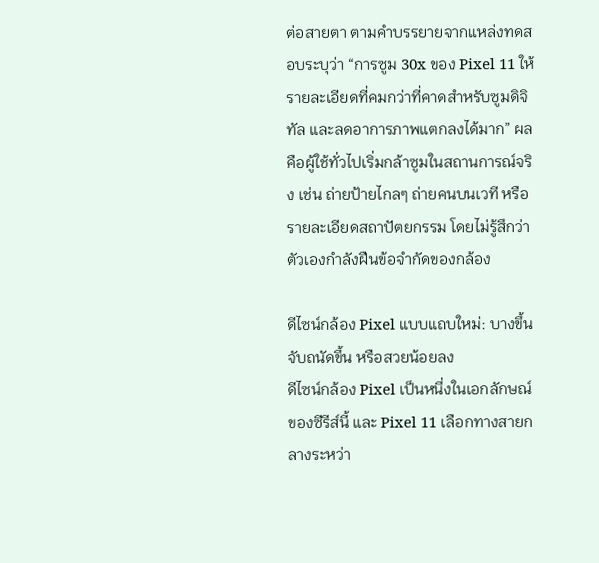ต่อสายตา ตามคำบรรยายจากแหล่งทดสอบระบุว่า “การซูม 30x ของ Pixel 11 ให้รายละเอียดที่คมกว่าที่คาดสำหรับซูมดิจิทัล และลดอาการภาพแตกลงได้มาก” ผลคือผู้ใช้ทั่วไปเริ่มกล้าซูมในสถานการณ์จริง เช่น ถ่ายป้ายไกลๆ ถ่ายคนบนเวที หรือรายละเอียดสถาปัตยกรรม โดยไม่รู้สึกว่าตัวเองกำลังฝืนข้อจำกัดของกล้อง

ดีไซน์กล้อง Pixel แบบแถบใหม่: บางขึ้น จับถนัดขึ้น หรือสวยน้อยลง
ดีไซน์กล้อง Pixel เป็นหนึ่งในเอกลักษณ์ของซีรีส์นี้ และ Pixel 11 เลือกทางสายกลางระหว่า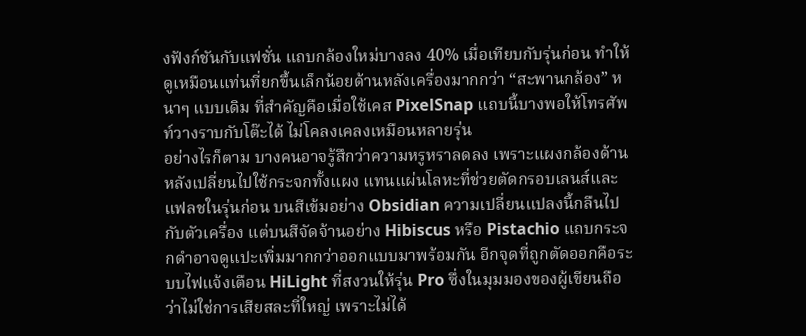งฟังก์ชันกับแฟชั่น แถบกล้องใหม่บางลง 40% เมื่อเทียบกับรุ่นก่อน ทำให้ดูเหมือนแท่นที่ยกขึ้นเล็กน้อยด้านหลังเครื่องมากกว่า “สะพานกล้อง” หนาๆ แบบเดิม ที่สำคัญคือเมื่อใช้เคส PixelSnap แถบนี้บางพอให้โทรศัพท์วางราบกับโต๊ะได้ ไม่โคลงเคลงเหมือนหลายรุ่น
อย่างไรก็ตาม บางคนอาจรู้สึกว่าความหรูหราลดลง เพราะแผงกล้องด้านหลังเปลี่ยนไปใช้กระจกทั้งแผง แทนแผ่นโลหะที่ช่วยตัดกรอบเลนส์และแฟลชในรุ่นก่อน บนสีเข้มอย่าง Obsidian ความเปลี่ยนแปลงนี้กลืนไปกับตัวเครื่อง แต่บนสีจัดจ้านอย่าง Hibiscus หรือ Pistachio แถบกระจกดำอาจดูแปะเพิ่มมากกว่าออกแบบมาพร้อมกัน อีกจุดที่ถูกตัดออกคือระบบไฟแจ้งเตือน HiLight ที่สงวนให้รุ่น Pro ซึ่งในมุมมองของผู้เขียนถือว่าไม่ใช่การเสียสละที่ใหญ่ เพราะไม่ได้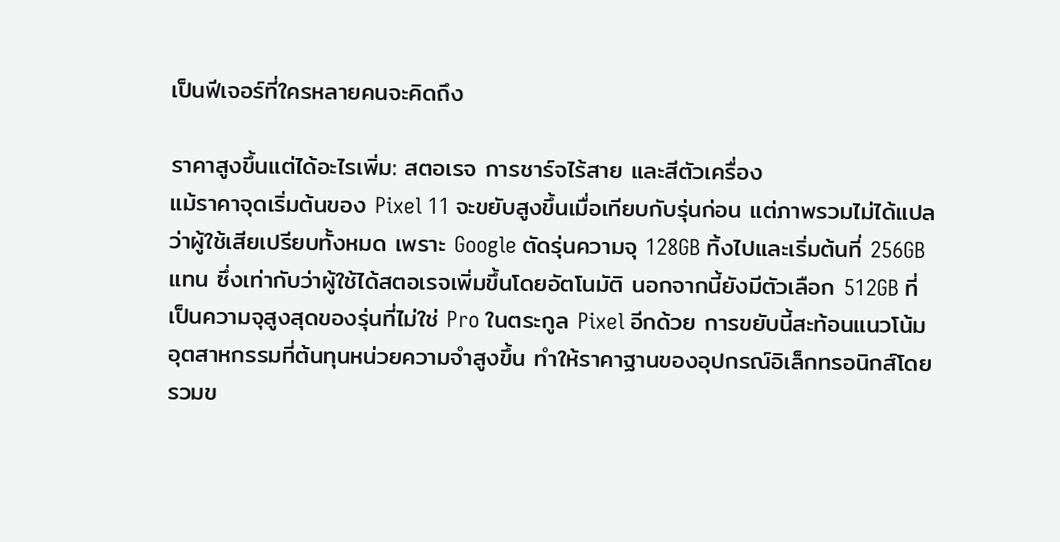เป็นฟีเจอร์ที่ใครหลายคนจะคิดถึง

ราคาสูงขึ้นแต่ได้อะไรเพิ่ม: สตอเรจ การชาร์จไร้สาย และสีตัวเครื่อง
แม้ราคาจุดเริ่มต้นของ Pixel 11 จะขยับสูงขึ้นเมื่อเทียบกับรุ่นก่อน แต่ภาพรวมไม่ได้แปลว่าผู้ใช้เสียเปรียบทั้งหมด เพราะ Google ตัดรุ่นความจุ 128GB ทิ้งไปและเริ่มต้นที่ 256GB แทน ซึ่งเท่ากับว่าผู้ใช้ได้สตอเรจเพิ่มขึ้นโดยอัตโนมัติ นอกจากนี้ยังมีตัวเลือก 512GB ที่เป็นความจุสูงสุดของรุ่นที่ไม่ใช่ Pro ในตระกูล Pixel อีกด้วย การขยับนี้สะท้อนแนวโน้มอุตสาหกรรมที่ต้นทุนหน่วยความจำสูงขึ้น ทำให้ราคาฐานของอุปกรณ์อิเล็กทรอนิกส์โดยรวมข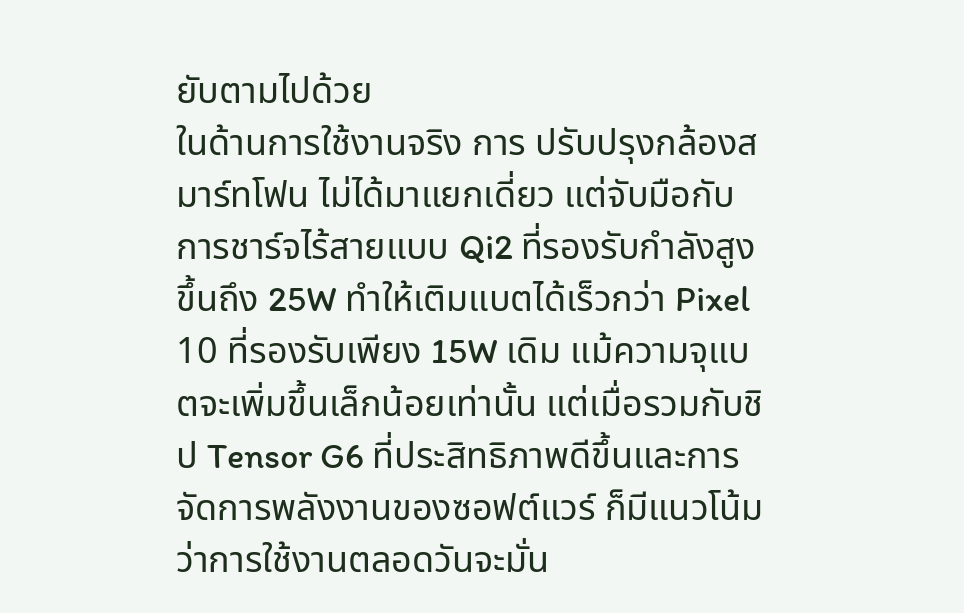ยับตามไปด้วย
ในด้านการใช้งานจริง การ ปรับปรุงกล้องสมาร์ทโฟน ไม่ได้มาแยกเดี่ยว แต่จับมือกับการชาร์จไร้สายแบบ Qi2 ที่รองรับกำลังสูงขึ้นถึง 25W ทำให้เติมแบตได้เร็วกว่า Pixel 10 ที่รองรับเพียง 15W เดิม แม้ความจุแบตจะเพิ่มขึ้นเล็กน้อยเท่านั้น แต่เมื่อรวมกับชิป Tensor G6 ที่ประสิทธิภาพดีขึ้นและการจัดการพลังงานของซอฟต์แวร์ ก็มีแนวโน้มว่าการใช้งานตลอดวันจะมั่น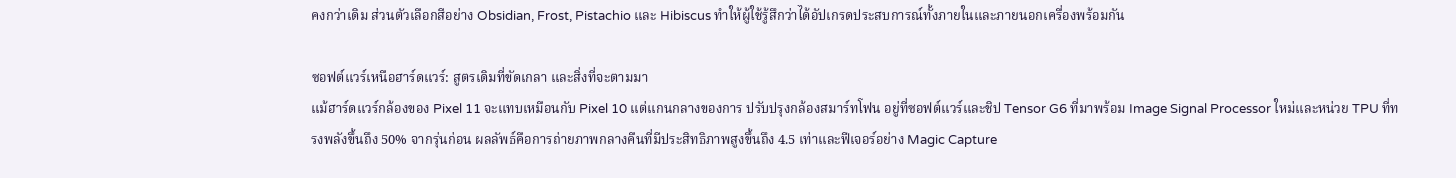คงกว่าเดิม ส่วนตัวเลือกสีอย่าง Obsidian, Frost, Pistachio และ Hibiscus ทำให้ผู้ใช้รู้สึกว่าได้อัปเกรดประสบการณ์ทั้งภายในและภายนอกเครื่องพร้อมกัน

ซอฟต์แวร์เหนือฮาร์ดแวร์: สูตรเดิมที่ขัดเกลา และสิ่งที่จะตามมา
แม้ฮาร์ดแวร์กล้องของ Pixel 11 จะแทบเหมือนกับ Pixel 10 แต่แกนกลางของการ ปรับปรุงกล้องสมาร์ทโฟน อยู่ที่ซอฟต์แวร์และชิป Tensor G6 ที่มาพร้อม Image Signal Processor ใหม่และหน่วย TPU ที่ทรงพลังขึ้นถึง 50% จากรุ่นก่อน ผลลัพธ์คือการถ่ายภาพกลางคืนที่มีประสิทธิภาพสูงขึ้นถึง 4.5 เท่าและฟีเจอร์อย่าง Magic Capture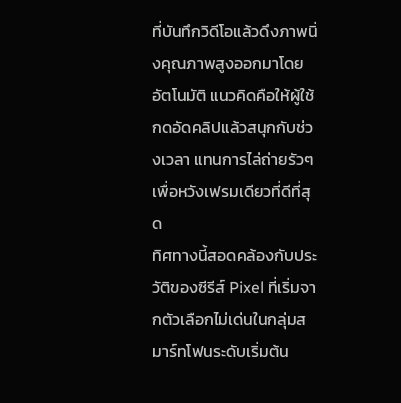ที่บันทึกวิดีโอแล้วดึงภาพนิ่งคุณภาพสูงออกมาโดยอัตโนมัติ แนวคิดคือให้ผู้ใช้กดอัดคลิปแล้วสนุกกับช่วงเวลา แทนการไล่ถ่ายรัวๆ เพื่อหวังเฟรมเดียวที่ดีที่สุด
ทิศทางนี้สอดคล้องกับประวัติของซีรีส์ Pixel ที่เริ่มจากตัวเลือกไม่เด่นในกลุ่มสมาร์ทโฟนระดับเริ่มต้น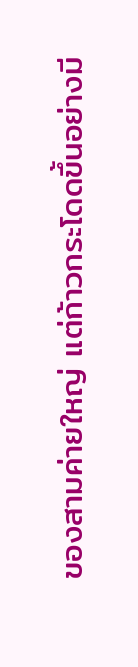ของสามค่ายใหญ่ แต่ก้าวกระโดดขึ้นอย่างมี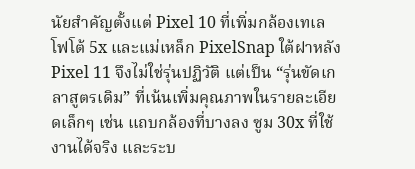นัยสำคัญตั้งแต่ Pixel 10 ที่เพิ่มกล้องเทเลโฟโต้ 5x และแม่เหล็ก PixelSnap ใต้ฝาหลัง Pixel 11 จึงไม่ใช่รุ่นปฏิวัติ แต่เป็น “รุ่นขัดเกลาสูตรเดิม” ที่เน้นเพิ่มคุณภาพในรายละเอียดเล็กๆ เช่น แถบกล้องที่บางลง ซูม 30x ที่ใช้งานได้จริง และระบ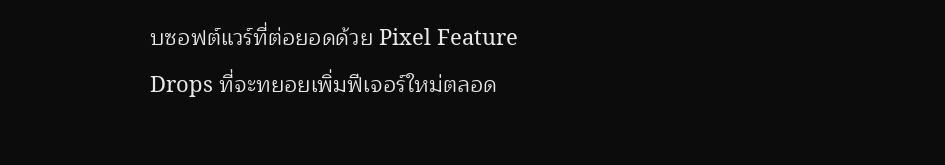บซอฟต์แวร์ที่ต่อยอดด้วย Pixel Feature Drops ที่จะทยอยเพิ่มฟีเจอร์ใหม่ตลอด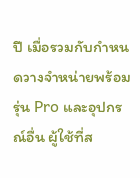ปี เมื่อรวมกับกำหนดวางจำหน่ายพร้อมรุ่น Pro และอุปกรณ์อื่น ผู้ใช้ที่ส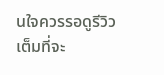นใจควรรอดูรีวิวเต็มที่จะ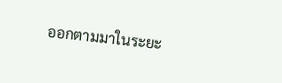ออกตามมาในระยะ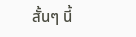สั้นๆ นี้